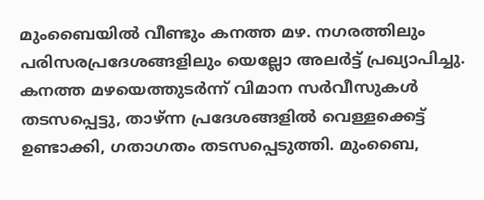മുംബൈയിൽ വീണ്ടും കനത്ത മഴ. നഗരത്തിലും പരിസരപ്രദേശങ്ങളിലും യെല്ലോ അലർട്ട് പ്രഖ്യാപിച്ചു. കനത്ത മഴയെത്തുടർന്ന് വിമാന സർവീസുകൾ തടസപ്പെട്ടു, താഴ്ന്ന പ്രദേശങ്ങളിൽ വെള്ളക്കെട്ട് ഉണ്ടാക്കി, ഗതാഗതം തടസപ്പെടുത്തി. മുംബൈ,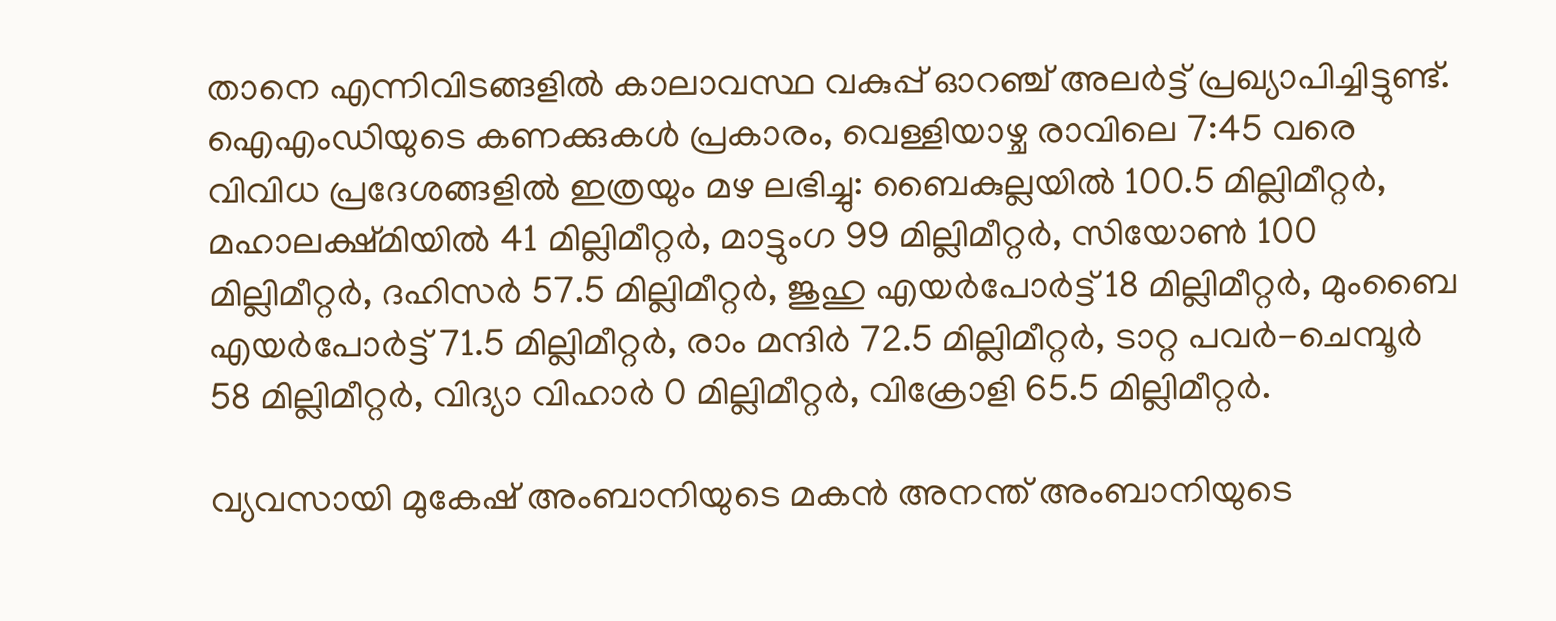താനെ എന്നിവിടങ്ങളിൽ കാലാവസ്ഥ വകുപ്പ് ഓറഞ്ച് അലർട്ട് പ്രഖ്യാപിച്ചിട്ടുണ്ട്.
ഐഎംഡിയുടെ കണക്കുകൾ പ്രകാരം, വെള്ളിയാഴ്ച രാവിലെ 7:45 വരെ വിവിധ പ്രദേശങ്ങളിൽ ഇത്രയും മഴ ലഭിച്ചു: ബൈകുല്ലയിൽ 100.5 മില്ലിമീറ്റർ, മഹാലക്ഷ്മിയിൽ 41 മില്ലിമീറ്റർ, മാട്ടുംഗ 99 മില്ലിമീറ്റർ, സിയോൺ 100 മില്ലിമീറ്റർ, ദഹിസർ 57.5 മില്ലിമീറ്റർ, ജുഹു എയർപോർട്ട് 18 മില്ലിമീറ്റർ, മുംബൈ എയർപോർട്ട് 71.5 മില്ലിമീറ്റർ, രാം മന്ദിർ 72.5 മില്ലിമീറ്റർ, ടാറ്റ പവർ-ചെമ്പൂർ 58 മില്ലിമീറ്റർ, വിദ്യാ വിഹാർ 0 മില്ലിമീറ്റർ, വിക്രോളി 65.5 മില്ലിമീറ്റർ.

വ്യവസായി മുകേഷ് അംബാനിയുടെ മകൻ അനന്ത് അംബാനിയുടെ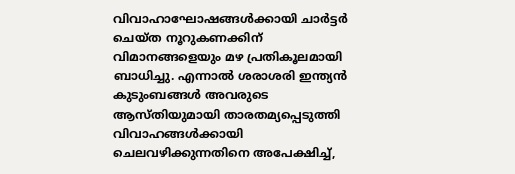വിവാഹാഘോഷങ്ങൾക്കായി ചാർട്ടർ ചെയ്ത നൂറുകണക്കിന് വിമാനങ്ങളെയും മഴ പ്രതികൂലമായി ബാധിച്ചു. എന്നാൽ ശരാശരി ഇന്ത്യൻ കുടുംബങ്ങൾ അവരുടെ ആസ്തിയുമായി താരതമ്യപ്പെടുത്തി വിവാഹങ്ങൾക്കായി ചെലവഴിക്കുന്നതിനെ അപേക്ഷിച്ച്,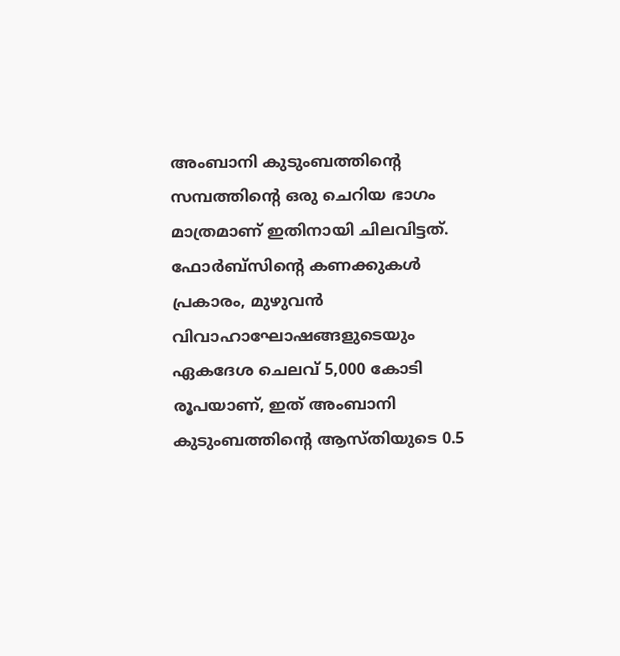അംബാനി കുടുംബത്തിന്റെ സമ്പത്തിന്റെ ഒരു ചെറിയ ഭാഗം മാത്രമാണ് ഇതിനായി ചിലവിട്ടത്. ഫോർബ്സിന്റെ കണക്കുകൾ പ്രകാരം, മുഴുവൻ വിവാഹാഘോഷങ്ങളുടെയും ഏകദേശ ചെലവ് 5,000 കോടി രൂപയാണ്, ഇത് അംബാനി കുടുംബത്തിന്റെ ആസ്തിയുടെ 0.5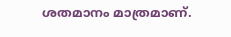ശതമാനം മാത്രമാണ്.